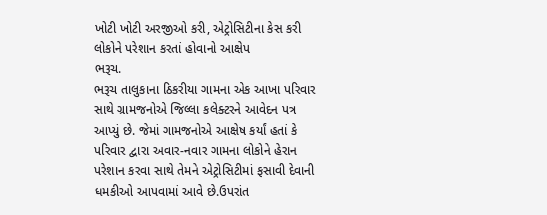ખોટી ખોટી અરજીઓ કરી, એટ્રોસિટીના કેસ કરી લોકોને પરેશાન કરતાં હોવાનો આક્ષેપ
ભરૂચ.
ભરૂચ તાલુકાના ઠિકરીયા ગામના એક આખા પરિવાર સાથે ગ્રામજનોએ જિલ્લા કલેક્ટરને આવેદન પત્ર આપ્યું છે. જેમાં ગામજનોએ આક્ષેષ કર્યાં હતાં કે પરિવાર દ્વારા અવાર-નવાર ગામના લોકોને હેરાન પરેશાન કરવા સાથે તેમને એટ્રોસિટીમાં ફસાવી દેવાની ધમકીઓ આપવામાં આવે છે.ઉપરાંત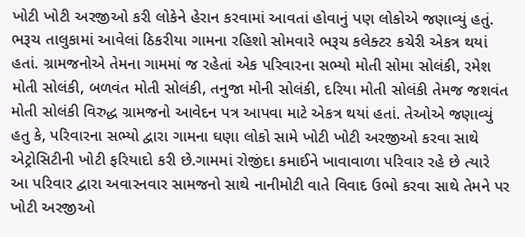ખોટી ખોટી અરજીઓ કરી લોકેને હેરાન કરવામાં આવતાં હોવાનું પણ લોકોએ જણાવ્યું હતું.
ભરૂચ તાલુકામાં આવેલાં ઠિકરીયા ગામના રહિશો સોમવારે ભરૂચ કલેક્ટર કચેરી એકત્ર થયાં હતાં. ગ્રામજનોએ તેમના ગામમાં જ રહેતાં એક પરિવારના સભ્યો મોતી સોમા સોલંકી, રમેશ મોતી સોલંકી, બળવંત મોતી સોલંકી, તનુજા મોની સોલંકી, દરિયા મોતી સોલંકી તેમજ જશવંત મોતી સોલંકી વિરુદ્ધ ગ્રામજનો આવેદન પત્ર આપવા માટે એકત્ર થયાં હતાં. તેઓએ જણાવ્યું હતુ કે, પરિવારના સભ્યો દ્વારા ગામના ઘણા લોકો સામે ખોટી ખોટી અરજીઓ કરવા સાથે એટ્રોસિટીની ખોટી ફરિયાદો કરી છે.ગામમાં રોજીંદા કમાઈને ખાવાવાળા પરિવાર રહે છે ત્યારે આ પરિવાર દ્વારા અવારનવાર સામજનો સાથે નાનીમોટી વાતે વિવાદ ઉભો કરવા સાથે તેમને પર ખોટી અરજીઓ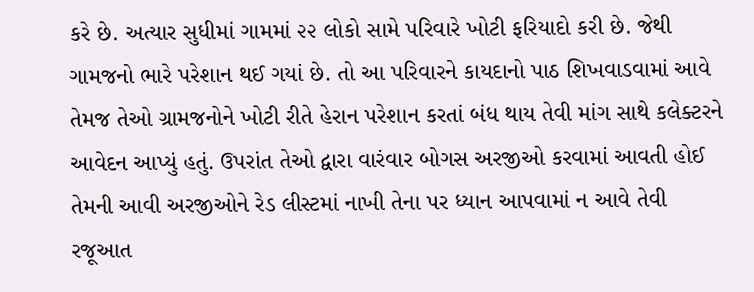કરે છે. અત્યાર સુધીમાં ગામમાં ૨૨ લોકો સામે પરિવારે ખોટી ફરિયાદો કરી છે. જેથી ગામજનો ભારે પરેશાન થઈ ગયાં છે. તો આ પરિવારને કાયદાનો પાઠ શિખવાડવામાં આવે તેમજ તેઓ ગ્રામજનોને ખોટી રીતે હેરાન પરેશાન કરતાં બંધ થાય તેવી માંગ સાથે કલેક્ટરને આવેદન આપ્યું હતું. ઉપરાંત તેઓ દ્વારા વારંવાર બોગસ અરજીઓ કરવામાં આવતી હોઈ તેમની આવી અરજીઓને રેડ લીસ્ટમાં નાખી તેના પર ધ્યાન આપવામાં ન આવે તેવી રજૂઆત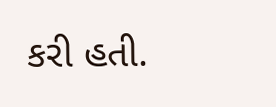કરી હતી.